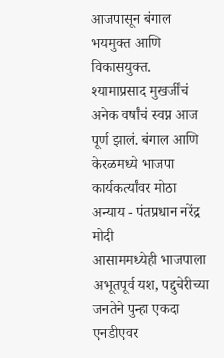आजपासून बंगाल भयमुक्त आणि विकासयुक्त. श्यामाप्रसाद मुखर्जींचं अनेक वर्षांचं स्वप्न आज पूर्ण झालं. बंगाल आणि केरळमध्ये भाजपा कार्यकर्त्यांवर मोठा अन्याय - पंतप्रधान नरेंद्र मोदी
आसाममध्येही भाजपाला अभूतपूर्व यश, पद्दुचेरीच्या जनतेने पुन्हा एकदा एनडीएवर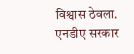विश्वास ठेवला. एनडीए सरकार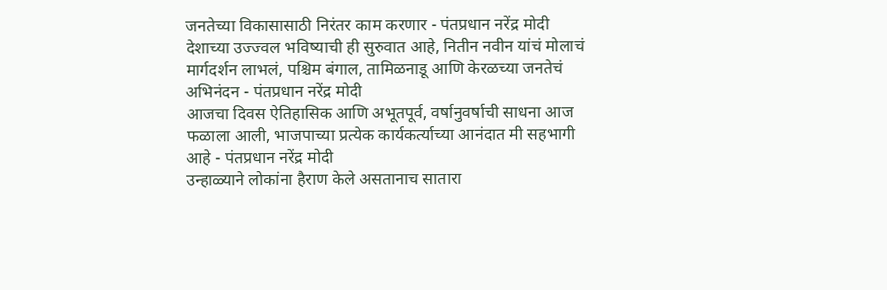जनतेच्या विकासासाठी निरंतर काम करणार - पंतप्रधान नरेंद्र मोदी
देशाच्या उज्ज्वल भविष्याची ही सुरुवात आहे, नितीन नवीन यांचं मोलाचं मार्गदर्शन लाभलं, पश्चिम बंगाल, तामिळनाडू आणि केरळच्या जनतेचं अभिनंदन - पंतप्रधान नरेंद्र मोदी
आजचा दिवस ऐतिहासिक आणि अभूतपूर्व, वर्षानुवर्षाची साधना आज फळाला आली, भाजपाच्या प्रत्येक कार्यकर्त्याच्या आनंदात मी सहभागी आहे - पंतप्रधान नरेंद्र मोदी
उन्हाळ्याने लोकांना हैराण केले असतानाच सातारा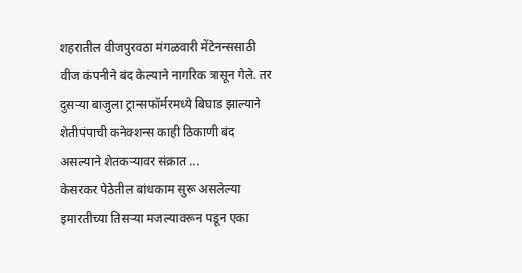शहरातील वीजपुरवठा मंगळवारी मेंटेनन्ससाठी वीज कंपनीने बंद केल्याने नागरिक त्रासून गेले. तर दुसऱ्या बाजुला ट्रान्सफॉर्मरमध्ये बिघाड झाल्याने शेतीपंपाची कनेक्शन्स काही ठिकाणी बंद असल्याने शेतकऱ्यावर संक्रात ...
केसरकर पेठेतील बांधकाम सुरू असलेल्या इमारतीच्या तिसऱ्या मजल्यावरून पडून एका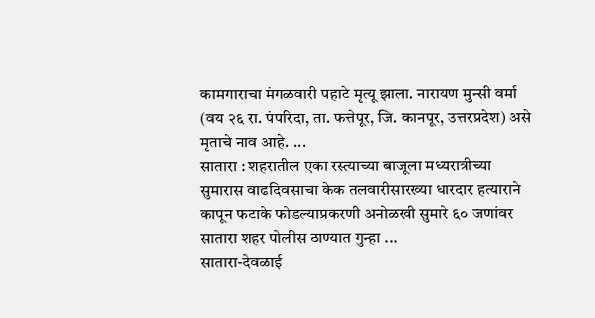कामगाराचा मंगळवारी पहाटे मृत्यू झाला. नारायण मुन्सी वर्मा (वय २६ रा. पंपरिदा, ता. फत्तेपूर, जि. कानपूर, उत्तरप्रदेश) असे मृताचे नाव आहे. ...
सातारा : शहरातील एका रस्त्याच्या बाजूला मध्यरात्रीच्या सुमारास वाढदिवसाचा केक तलवारीसारख्या धारदार हत्याराने कापून फटाके फोडल्याप्रकरणी अनोळखी सुमारे ६० जणांवर सातारा शहर पोलीस ठाण्यात गुन्हा ...
सातारा-देवळाई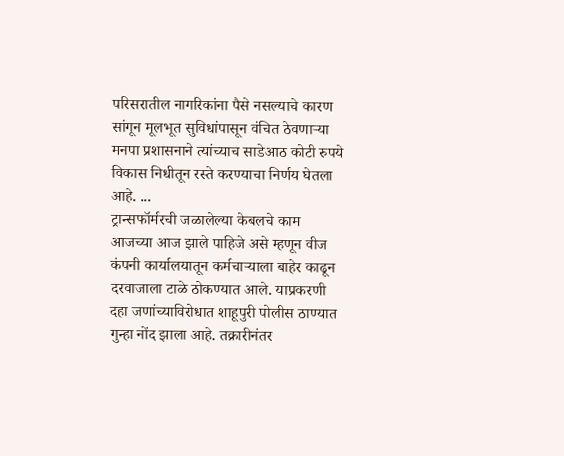परिसरातील नागरिकांना पैसे नसल्याचे कारण सांगून मूलभूत सुविधांपासून वंचित ठेवणाऱ्या मनपा प्रशासनाने त्यांच्याच साडेआठ कोटी रुपये विकास निधीतून रस्ते करण्याचा निर्णय घेतला आहे. ...
ट्रान्सफॉर्मरची जळालेल्या केबलचे काम आजच्या आज झाले पाहिजे असे म्हणून वीज कंपनी कार्यालयातून कर्मचाऱ्याला बाहेर काढून दरवाजाला टाळे ठोकण्यात आले. याप्रकरणी दहा जणांच्याविरोधात शाहूपुरी पोलीस ठाण्यात गुन्हा नोंद झाला आहे. तक्रारीनंतर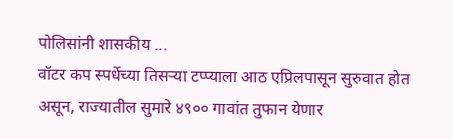पोलिसांनी शासकीय ...
वॉटर कप स्पर्धेच्या तिसऱ्या टप्प्याला आठ एप्रिलपासून सुरुवात होत असून, राज्यातील सुमारे ४९०० गावांत तुफान येणार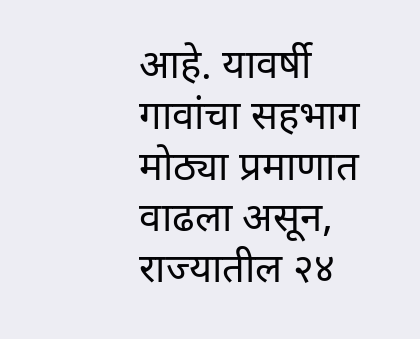आहे. यावर्षी गावांचा सहभाग मोठ्या प्रमाणात वाढला असून, राज्यातील २४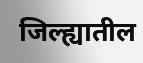जिल्ह्यातील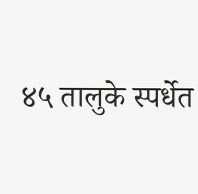४५ तालुके स्पर्धेत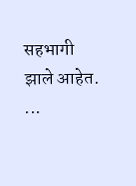सहभागी झाले आहेत. ...